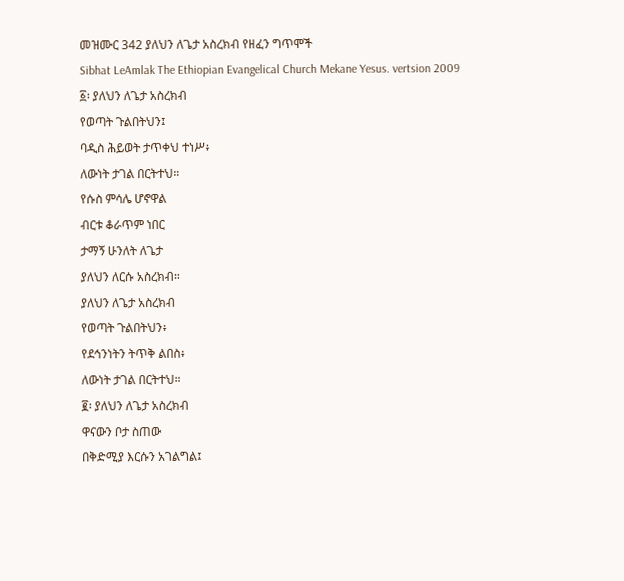መዝሙር 342 ያለህን ለጌታ አስረክብ የዘፈን ግጥሞች
Sibhat LeAmlak The Ethiopian Evangelical Church Mekane Yesus. vertsion 2009
፩፡ ያለህን ለጌታ አስረክብ
የወጣት ጉልበትህን፤
ባዲስ ሕይወት ታጥቀህ ተነሥ፥
ለውነት ታገል በርትተህ።
የሱስ ምሳሌ ሆኖዋል
ብርቱ ቆራጥም ነበር
ታማኝ ሁንለት ለጌታ
ያለህን ለርሱ አስረክብ።
ያለህን ለጌታ አስረክብ
የወጣት ጉልበትህን፥
የደኅንነትን ትጥቅ ልበስ፥
ለውነት ታገል በርትተህ።
፪፡ ያለህን ለጌታ አስረክብ
ዋናውን ቦታ ስጠው
በቅድሚያ እርሱን አገልግል፤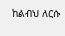ከልብህ ለርሱ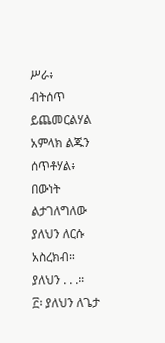ሥራ፥
ብትሰጥ ይጨመርልሃል
አምላክ ልጁን ሰጥቶሃል፥
በውነት ልታገለግለው
ያለህን ለርሱ አስረክብ።
ያለህን . . .።
፫፡ ያለህን ለጌታ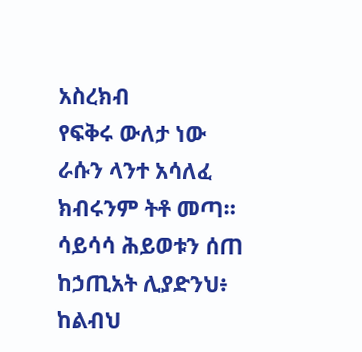አስረክብ
የፍቅሩ ውለታ ነው
ራሱን ላንተ አሳለፈ
ክብሩንም ትቶ መጣ።
ሳይሳሳ ሕይወቱን ሰጠ
ከኃጢአት ሊያድንህ፥
ከልብህ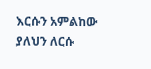እርሱን አምልከው
ያለህን ለርሱ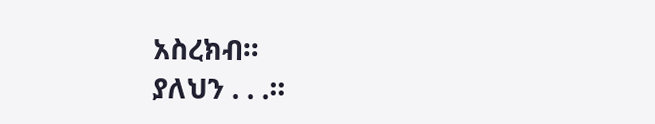አስረክብ።
ያለህን . . .።